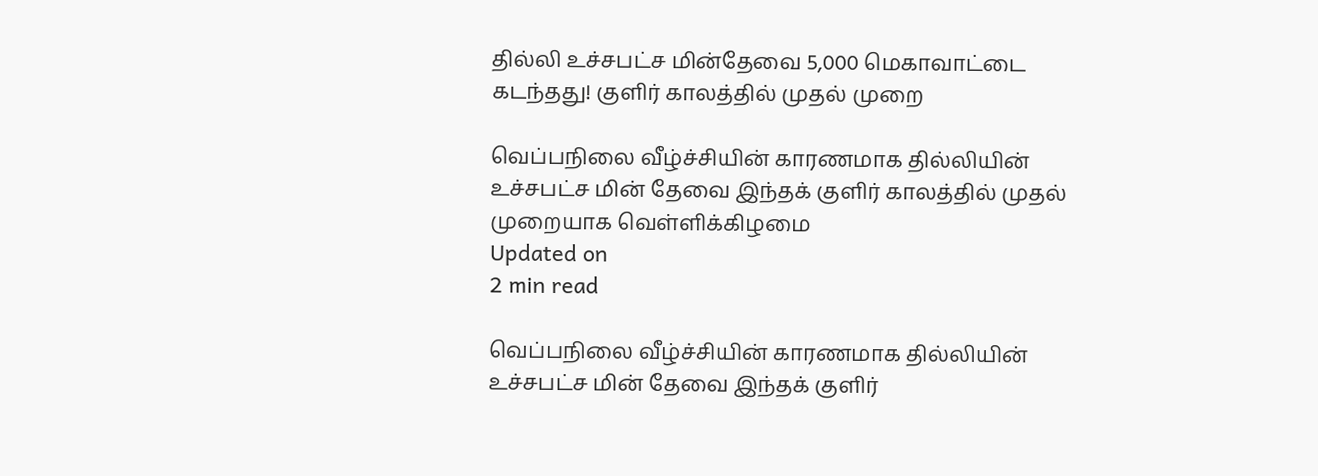தில்லி உச்சபட்ச மின்தேவை 5,000 மெகாவாட்டை கடந்தது! குளிர் காலத்தில் முதல் முறை

வெப்பநிலை வீழ்ச்சியின் காரணமாக தில்லியின் உச்சபட்ச மின் தேவை இந்தக் குளிர் காலத்தில் முதல் முறையாக வெள்ளிக்கிழமை
Updated on
2 min read

வெப்பநிலை வீழ்ச்சியின் காரணமாக தில்லியின் உச்சபட்ச மின் தேவை இந்தக் குளிர்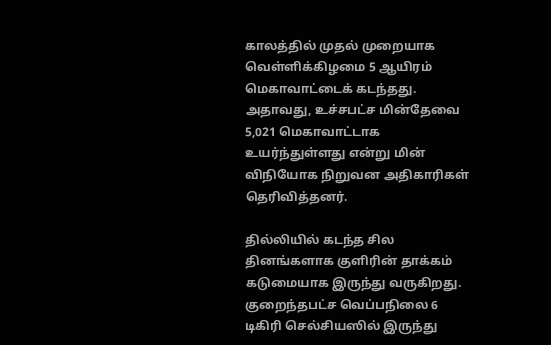காலத்தில் முதல் முறையாக வெள்ளிக்கிழமை 5 ஆயிரம் மெகாவாட்டைக் கடந்தது. அதாவது, உச்சபட்ச மின்தேவை 5,021 மெகாவாட்டாக உயர்ந்துள்ளது என்று மின் விநியோக நிறுவன அதிகாரிகள் தெரிவித்தனர்.

தில்லியில் கடந்த சில தினங்களாக குளிரின் தாக்கம் கடுமையாக இருந்து வருகிறது. குறைந்தபட்ச வெப்பநிலை 6 டிகிரி செல்சியஸில் இருந்து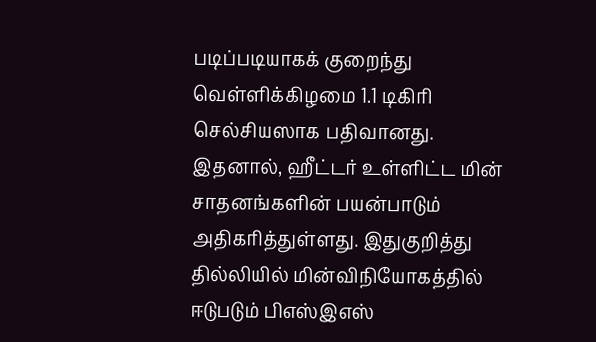படிப்படியாகக் குறைந்து வெள்ளிக்கிழமை 1.1 டிகிரி செல்சியஸாக பதிவானது. இதனால், ஹீட்டர் உள்ளிட்ட மின் சாதனங்களின் பயன்பாடும் அதிகரித்துள்ளது. இதுகுறித்து தில்லியில் மின்விநியோகத்தில் ஈடுபடும் பிஎஸ்இஎஸ்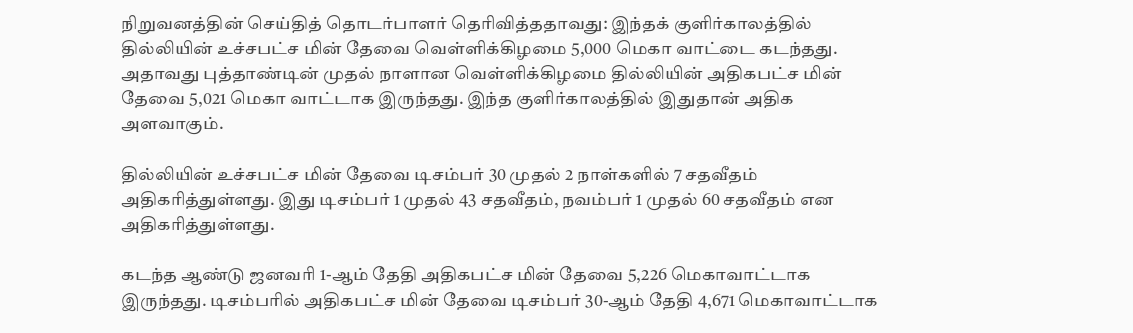நிறுவனத்தின் செய்தித் தொடர்பாளர் தெரிவித்ததாவது: இந்தக் குளிர்காலத்தில் தில்லியின் உச்சபட்ச மின் தேவை வெள்ளிக்கிழமை 5,000 மெகா வாட்டை கடந்தது. அதாவது புத்தாண்டின் முதல் நாளான வெள்ளிக்கிழமை தில்லியின் அதிகபட்ச மின் தேவை 5,021 மெகா வாட்டாக இருந்தது. இந்த குளிர்காலத்தில் இதுதான் அதிக அளவாகும்.

தில்லியின் உச்சபட்ச மின் தேவை டிசம்பர் 30 முதல் 2 நாள்களில் 7 சதவீதம் அதிகரித்துள்ளது. இது டிசம்பர் 1 முதல் 43 சதவீதம், நவம்பர் 1 முதல் 60 சதவீதம் என அதிகரித்துள்ளது.

கடந்த ஆண்டு ஜனவரி 1-ஆம் தேதி அதிகபட்ச மின் தேவை 5,226 மெகாவாட்டாக இருந்தது. டிசம்பரில் அதிகபட்ச மின் தேவை டிசம்பர் 30-ஆம் தேதி 4,671 மெகாவாட்டாக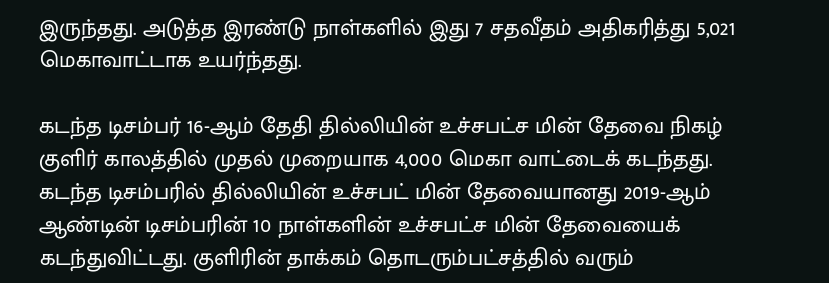இருந்தது. அடுத்த இரண்டு நாள்களில் இது 7 சதவீதம் அதிகரித்து 5,021 மெகாவாட்டாக உயர்ந்தது.

கடந்த டிசம்பர் 16-ஆம் தேதி தில்லியின் உச்சபட்ச மின் தேவை நிகழ் குளிர் காலத்தில் முதல் முறையாக 4,000 மெகா வாட்டைக் கடந்தது. கடந்த டிசம்பரில் தில்லியின் உச்சபட் மின் தேவையானது 2019-ஆம் ஆண்டின் டிசம்பரின் 10 நாள்களின் உச்சபட்ச மின் தேவையைக் கடந்துவிட்டது. குளிரின் தாக்கம் தொடரும்பட்சத்தில் வரும்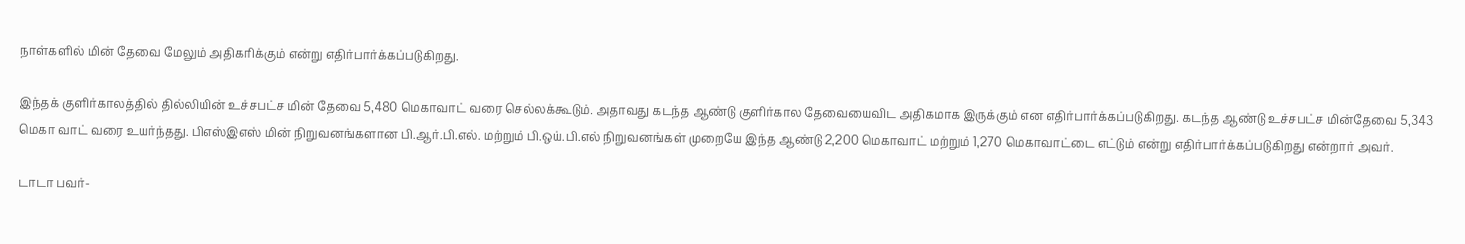நாள்களில் மின் தேவை மேலும் அதிகரிக்கும் என்று எதிர்பார்க்கப்படுகிறது.

இந்தக் குளிர்காலத்தில் தில்லியின் உச்சபட்ச மின் தேவை 5,480 மெகாவாட் வரை செல்லக்கூடும். அதாவது கடந்த ஆண்டு குளிர்கால தேவையைவிட அதிகமாக இருக்கும் என எதிர்பார்க்கப்படுகிறது. கடந்த ஆண்டு உச்சபட்ச மின்தேவை 5,343 மெகா வாட் வரை உயர்ந்தது. பிஎஸ்இஎஸ் மின் நிறுவனங்களான பி.ஆர்.பி.எல். மற்றும் பி.ஒய்.பி.எல் நிறுவனங்கள் முறையே இந்த ஆண்டு 2,200 மெகாவாட் மற்றும் 1,270 மெகாவாட்டை எட்டும் என்று எதிர்பார்க்கப்படுகிறது என்றார் அவர்.

டாடா பவர்-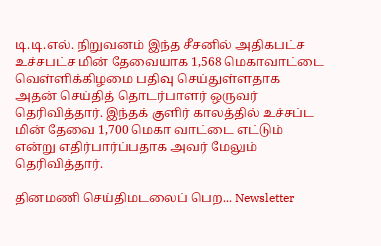டி.டி.எல். நிறுவனம் இந்த சீசனில் அதிகபட்ச உச்சபட்ச மின் தேவையாக 1,568 மெகாவாட்டை வெள்ளிக்கிழமை பதிவு செய்துள்ளதாக அதன் செய்தித் தொடர்பாளர் ஒருவர் தெரிவித்தார். இந்தக் குளிர் காலத்தில் உச்சப்ட மின் தேவை 1,700 மெகா வாட்டை எட்டும் என்று எதிர்பார்ப்பதாக அவர் மேலும் தெரிவித்தார்.

தினமணி செய்திமடலைப் பெற... Newsletter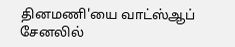தினமணி'யை வாட்ஸ்ஆப் சேனலில்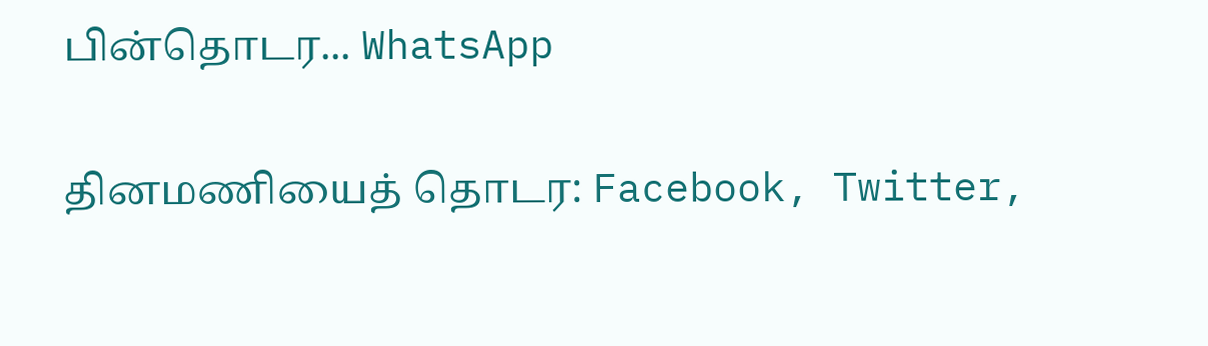பின்தொடர... WhatsApp

தினமணியைத் தொடர: Facebook, Twitter,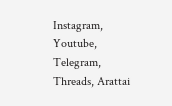Instagram, Youtube, Telegram, Threads, Arattai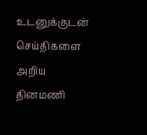உடனுக்குடன் செய்திகளை அறிய தினமணி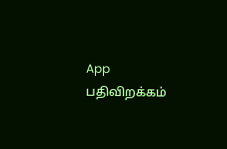App பதிவிறக்கம்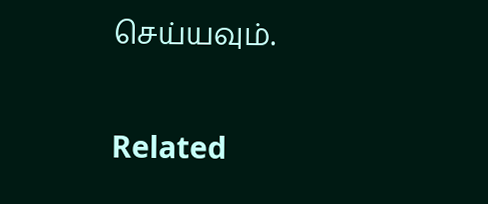செய்யவும்.

Related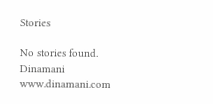Stories

No stories found.
Dinamani
www.dinamani.com